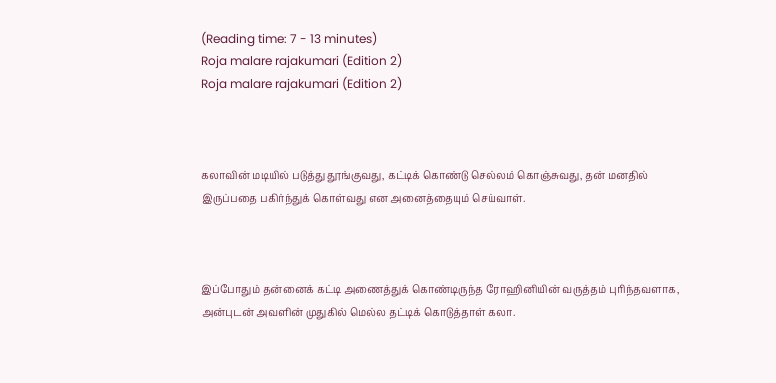(Reading time: 7 - 13 minutes)
Roja malare rajakumari (Edition 2)
Roja malare rajakumari (Edition 2)



கலாவின் மடியில் படுத்து தூங்குவது, கட்டிக் கொண்டு செல்லம் கொஞ்சுவது, தன் மனதில் இருப்பதை பகிர்ந்துக் கொள்வது என அனைத்தையும் செய்வாள்.



இப்போதும் தன்னைக் கட்டி அணைத்துக் கொண்டிருந்த ரோஹினியின் வருத்தம் புரிந்தவளாக, அன்புடன் அவளின் முதுகில் மெல்ல தட்டிக் கொடுத்தாள் கலா.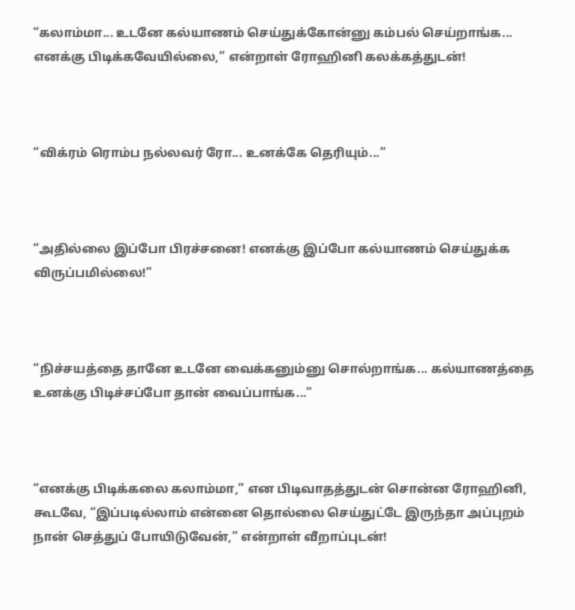“கலாம்மா... உடனே கல்யாணம் செய்துக்கோன்னு கம்பல் செய்றாங்க... எனக்கு பிடிக்கவேயில்லை,” என்றாள் ரோஹினி கலக்கத்துடன்!



“விக்ரம் ரொம்ப நல்லவர் ரோ... உனக்கே தெரியும்...”



“அதில்லை இப்போ பிரச்சனை! எனக்கு இப்போ கல்யாணம் செய்துக்க விருப்பமில்லை!”



“நிச்சயத்தை தானே உடனே வைக்கனும்னு சொல்றாங்க... கல்யாணத்தை உனக்கு பிடிச்சப்போ தான் வைப்பாங்க...”



“எனக்கு பிடிக்கலை கலாம்மா,” என பிடிவாதத்துடன் சொன்ன ரோஹினி, கூடவே, “இப்படில்லாம் என்னை தொல்லை செய்துட்டே இருந்தா அப்புறம் நான் செத்துப் போயிடுவேன்,” என்றாள் வீறாப்புடன்!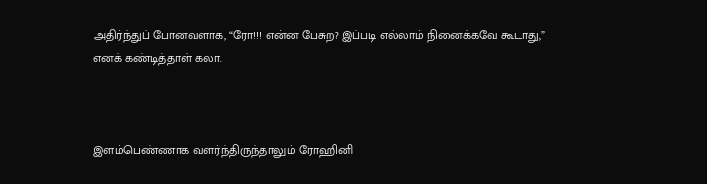அதிர்ந்துப் போனவளாக, “ரோ!!! என்ன பேசுற? இப்படி எல்லாம் நினைக்கவே கூடாது,” எனக் கண்டித்தாள் கலா.



இளம்பெண்ணாக வளர்ந்திருந்தாலும் ரோஹினி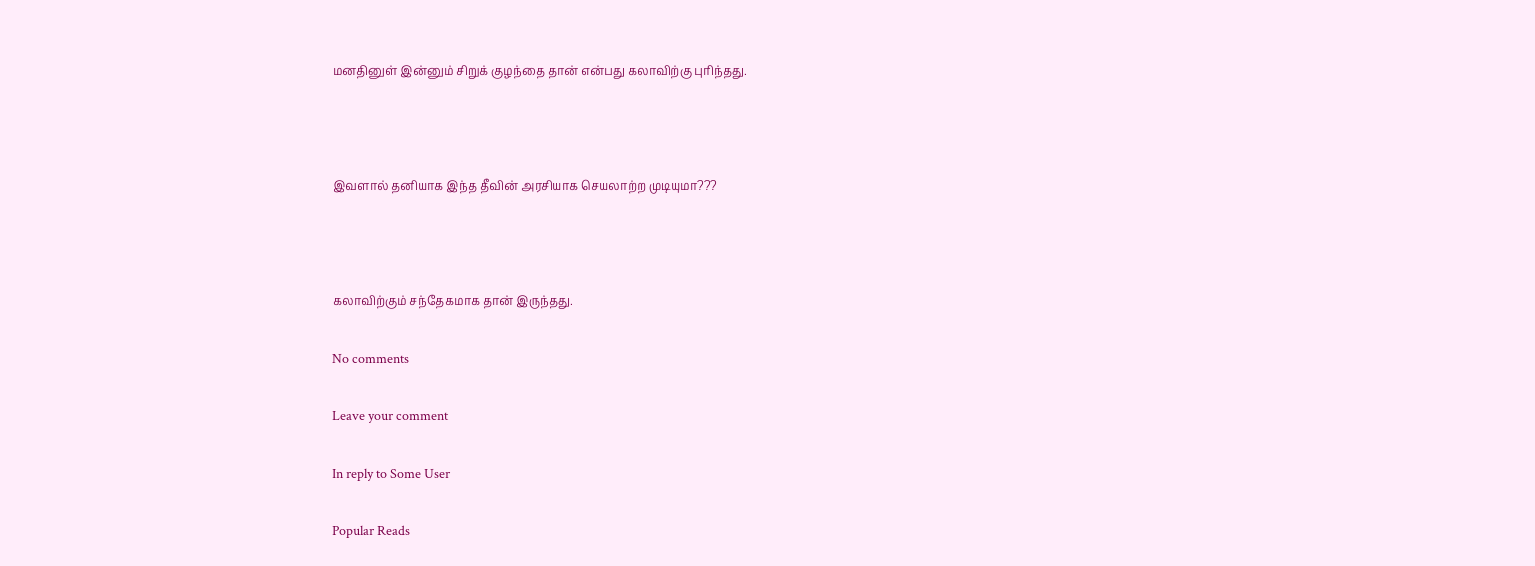மனதினுள் இன்னும் சிறுக் குழந்தை தான் என்பது கலாவிற்கு புரிந்தது.



இவளால் தனியாக இந்த தீவின் அரசியாக செயலாற்ற முடியுமா???



கலாவிற்கும் சந்தேகமாக தான் இருந்தது.

No comments

Leave your comment

In reply to Some User

Popular Reads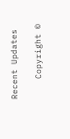Recent Updates

    Copyright ©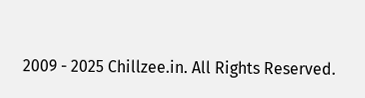2009 - 2025 Chillzee.in. All Rights Reserved.